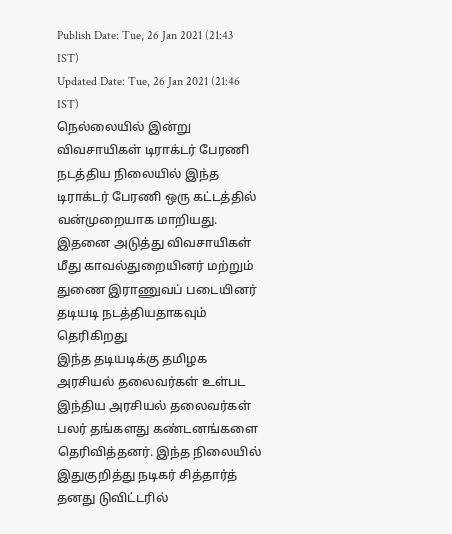Publish Date: Tue, 26 Jan 2021 (21:43 IST)
Updated Date: Tue, 26 Jan 2021 (21:46 IST)
நெல்லையில் இன்று விவசாயிகள் டிராக்டர் பேரணி நடத்திய நிலையில் இந்த டிராக்டர் பேரணி ஒரு கட்டத்தில் வன்முறையாக மாறியது. இதனை அடுத்து விவசாயிகள் மீது காவல்துறையினர் மற்றும் துணை இராணுவப் படையினர் தடியடி நடத்தியதாகவும் தெரிகிறது
இந்த தடியடிக்கு தமிழக அரசியல் தலைவர்கள் உள்பட இந்திய அரசியல் தலைவர்கள் பலர் தங்களது கண்டனங்களை தெரிவித்தனர். இந்த நிலையில் இதுகுறித்து நடிகர் சித்தார்த் தனது டுவிட்டரில்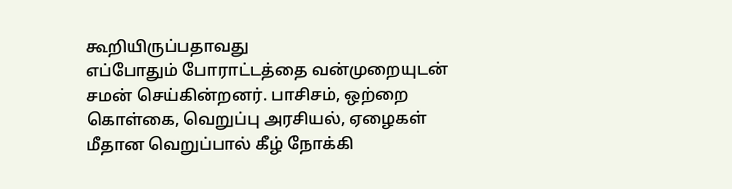கூறியிருப்பதாவது
எப்போதும் போராட்டத்தை வன்முறையுடன் சமன் செய்கின்றனர். பாசிசம், ஒற்றை கொள்கை, வெறுப்பு அரசியல், ஏழைகள் மீதான வெறுப்பால் கீழ் நோக்கி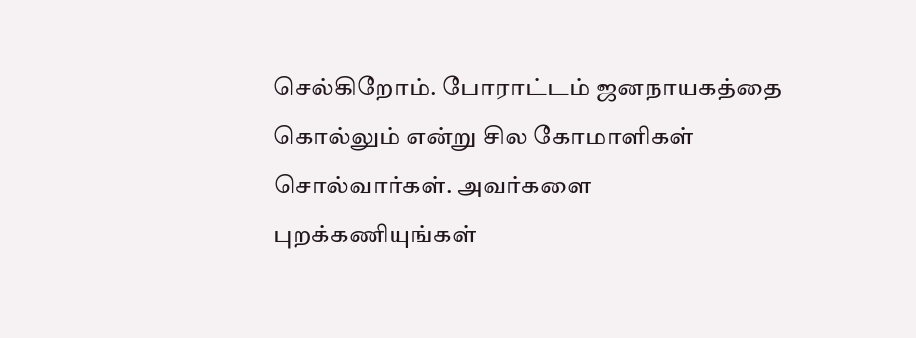செல்கிறோம். போராட்டம் ஜனநாயகத்தை கொல்லும் என்று சில கோமாளிகள் சொல்வார்கள். அவர்களை புறக்கணியுங்கள்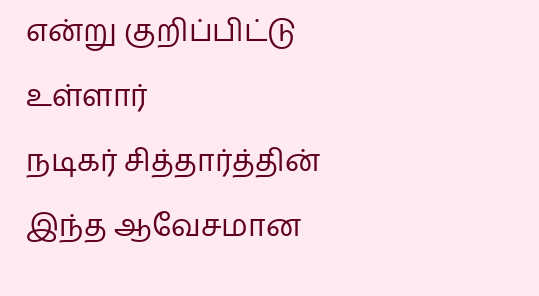என்று குறிப்பிட்டு உள்ளார்
நடிகர் சித்தார்த்தின் இந்த ஆவேசமான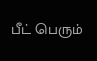பீட் பெரும்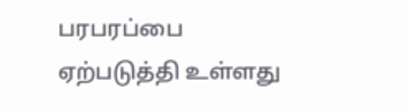பரபரப்பை ஏற்படுத்தி உள்ளது